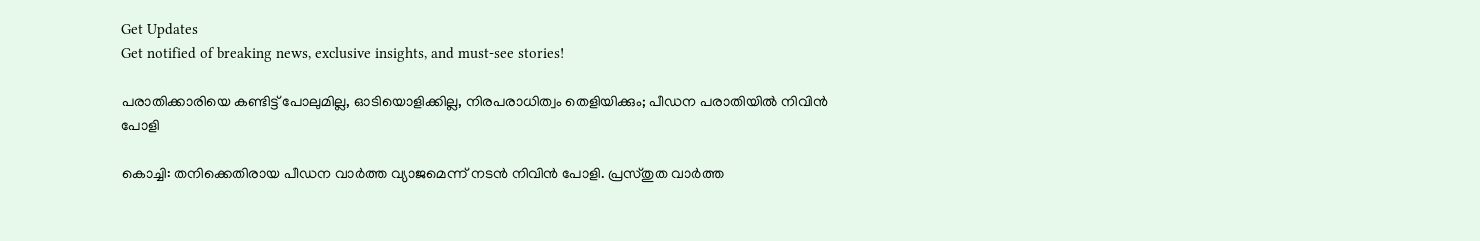Get Updates
Get notified of breaking news, exclusive insights, and must-see stories!

പരാതിക്കാരിയെ കണ്ടിട്ട് പോലുമില്ല, ഓടിയൊളിക്കില്ല, നിരപരാധിത്വം തെളിയിക്കും; പീഡന പരാതിയില്‍ നിവിന്‍ പോളി

കൊച്ചി: തനിക്കെതിരായ പീഡന വാര്‍ത്ത വ്യാജമെന്ന് നടന്‍ നിവിന്‍ പോളി. പ്രസ്തുത വാര്‍ത്ത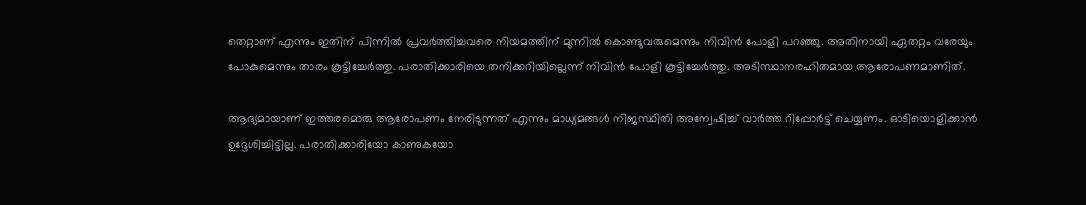തെറ്റാണ് എന്നും ഇതിന് പിന്നില്‍ പ്രവര്‍ത്തിച്ചവരെ നിയമത്തിന് മുന്നില്‍ കൊണ്ടുവരുമെന്നും നിവിന്‍ പോളി പറഞ്ഞു. അതിനായി ഏതറ്റം വരേയും പോകുമെന്നും താരം കൂട്ടിച്ചേര്‍ത്തു. പരാതിക്കാരിയെ തനിക്കറിയില്ലെന്ന് നിവിന്‍ പോളി കൂട്ടിച്ചേര്‍ത്തു. അടിസ്ഥാനരഹിതമായ ആരോപണമാണിത്.

ആദ്യമായാണ് ഇത്തരമൊരു ആരോപണം നേരിടുന്നത് എന്നും മാധ്യമങ്ങള്‍ നിജസ്ഥിതി അന്വേഷിച്ച് വാര്‍ത്ത റിപ്പോര്‍ട്ട് ചെയ്യണം. ഓടിയൊളിക്കാന്‍ ഉദ്ദേശിച്ചിട്ടില്ല. പരാതിക്കാരിയോ കാണുകയോ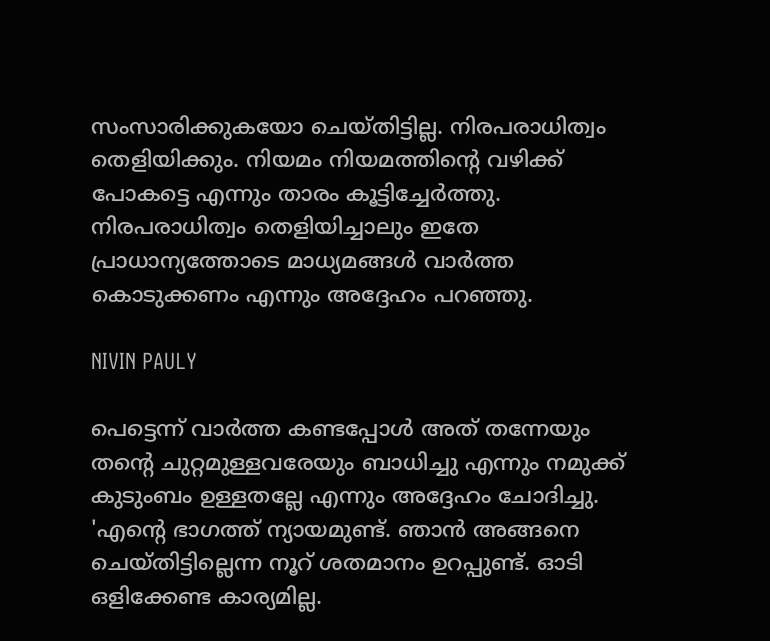സംസാരിക്കുകയോ ചെയ്തിട്ടില്ല. നിരപരാധിത്വം തെളിയിക്കും. നിയമം നിയമത്തിന്റെ വഴിക്ക് പോകട്ടെ എന്നും താരം കൂട്ടിച്ചേര്‍ത്തു. നിരപരാധിത്വം തെളിയിച്ചാലും ഇതേ പ്രാധാന്യത്തോടെ മാധ്യമങ്ങള്‍ വാര്‍ത്ത കൊടുക്കണം എന്നും അദ്ദേഹം പറഞ്ഞു.

NIVIN PAULY

പെട്ടെന്ന് വാര്‍ത്ത കണ്ടപ്പോള്‍ അത് തന്നേയും തന്റെ ചുറ്റമുള്ളവരേയും ബാധിച്ചു എന്നും നമുക്ക് കുടുംബം ഉള്ളതല്ലേ എന്നും അദ്ദേഹം ചോദിച്ചു. 'എന്റെ ഭാഗത്ത് ന്യായമുണ്ട്. ഞാന്‍ അങ്ങനെ ചെയ്തിട്ടില്ലെന്ന നൂറ് ശതമാനം ഉറപ്പുണ്ട്. ഓടി ഒളിക്കേണ്ട കാര്യമില്ല.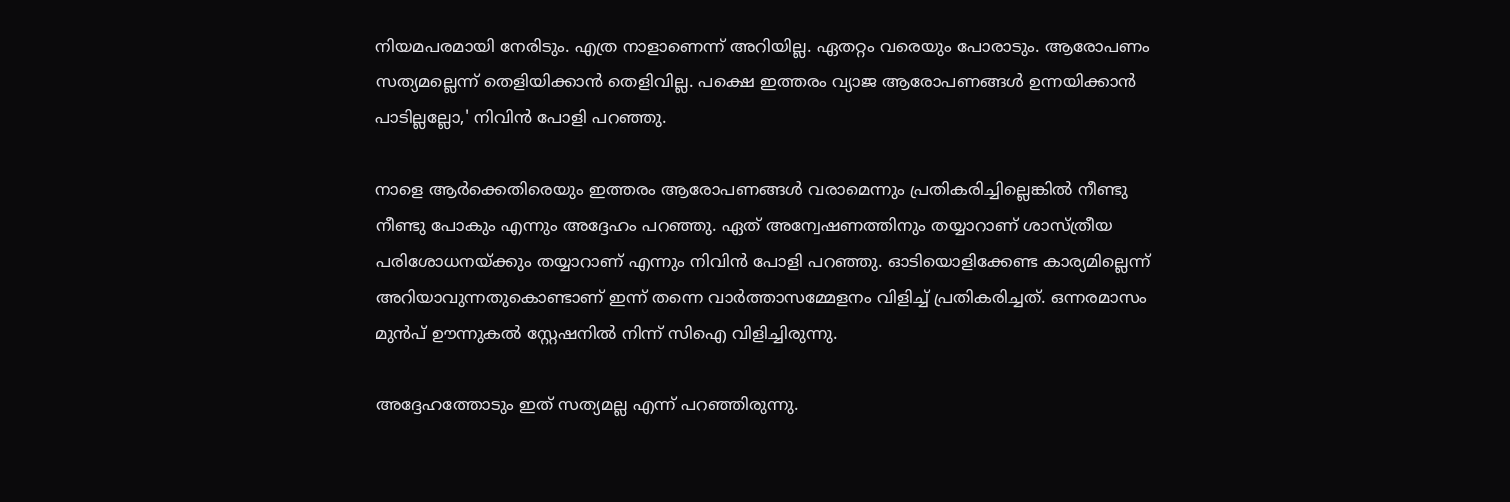നിയമപരമായി നേരിടും. എത്ര നാളാണെന്ന് അറിയില്ല. ഏതറ്റം വരെയും പോരാടും. ആരോപണം സത്യമല്ലെന്ന് തെളിയിക്കാന്‍ തെളിവില്ല. പക്ഷെ ഇത്തരം വ്യാജ ആരോപണങ്ങള്‍ ഉന്നയിക്കാന്‍ പാടില്ലല്ലോ,' നിവിന്‍ പോളി പറഞ്ഞു.

നാളെ ആര്‍ക്കെതിരെയും ഇത്തരം ആരോപണങ്ങള്‍ വരാമെന്നും പ്രതികരിച്ചില്ലെങ്കില്‍ നീണ്ടു നീണ്ടു പോകും എന്നും അദ്ദേഹം പറഞ്ഞു. ഏത് അന്വേഷണത്തിനും തയ്യാറാണ് ശാസ്ത്രീയ പരിശോധനയ്ക്കും തയ്യാറാണ് എന്നും നിവിന്‍ പോളി പറഞ്ഞു. ഓടിയൊളിക്കേണ്ട കാര്യമില്ലെന്ന് അറിയാവുന്നതുകൊണ്ടാണ് ഇന്ന് തന്നെ വാര്‍ത്താസമ്മേളനം വിളിച്ച് പ്രതികരിച്ചത്. ഒന്നരമാസം മുന്‍പ് ഊന്നുകല്‍ സ്റ്റേഷനില്‍ നിന്ന് സിഐ വിളിച്ചിരുന്നു.

അദ്ദേഹത്തോടും ഇത് സത്യമല്ല എന്ന് പറഞ്ഞിരുന്നു.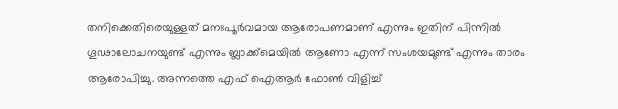തനിക്കെതിരെയുള്ളത് മനഃപൂര്‍വമായ ആരോപണമാണ് എന്നും ഇതിന് പിന്നില്‍ ഗൂഢാലോചനയുണ്ട് എന്നും ബ്ലാക്ക്‌മെയില്‍ ആണോ എന്ന് സംശയമുണ്ട് എന്നും താരം ആരോപിച്ചു. അന്നത്തെ എഫ് ഐആര്‍ ഫോണ്‍ വിളിച്ച്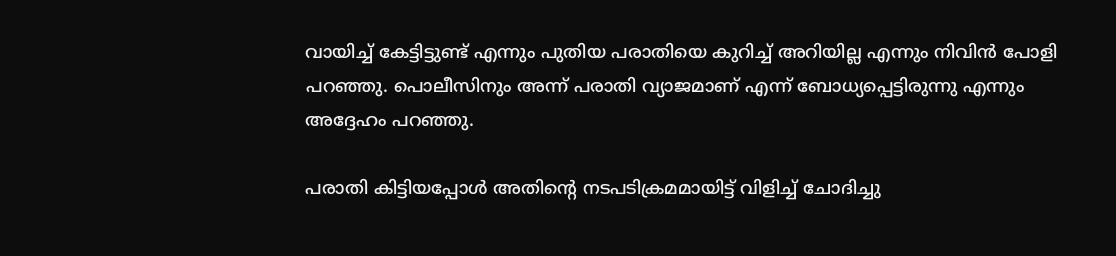വായിച്ച് കേട്ടിട്ടുണ്ട് എന്നും പുതിയ പരാതിയെ കുറിച്ച് അറിയില്ല എന്നും നിവിന്‍ പോളി പറഞ്ഞു. പൊലീസിനും അന്ന് പരാതി വ്യാജമാണ് എന്ന് ബോധ്യപ്പെട്ടിരുന്നു എന്നും അദ്ദേഹം പറഞ്ഞു.

പരാതി കിട്ടിയപ്പോള്‍ അതിന്റെ നടപടിക്രമമായിട്ട് വിളിച്ച് ചോദിച്ചു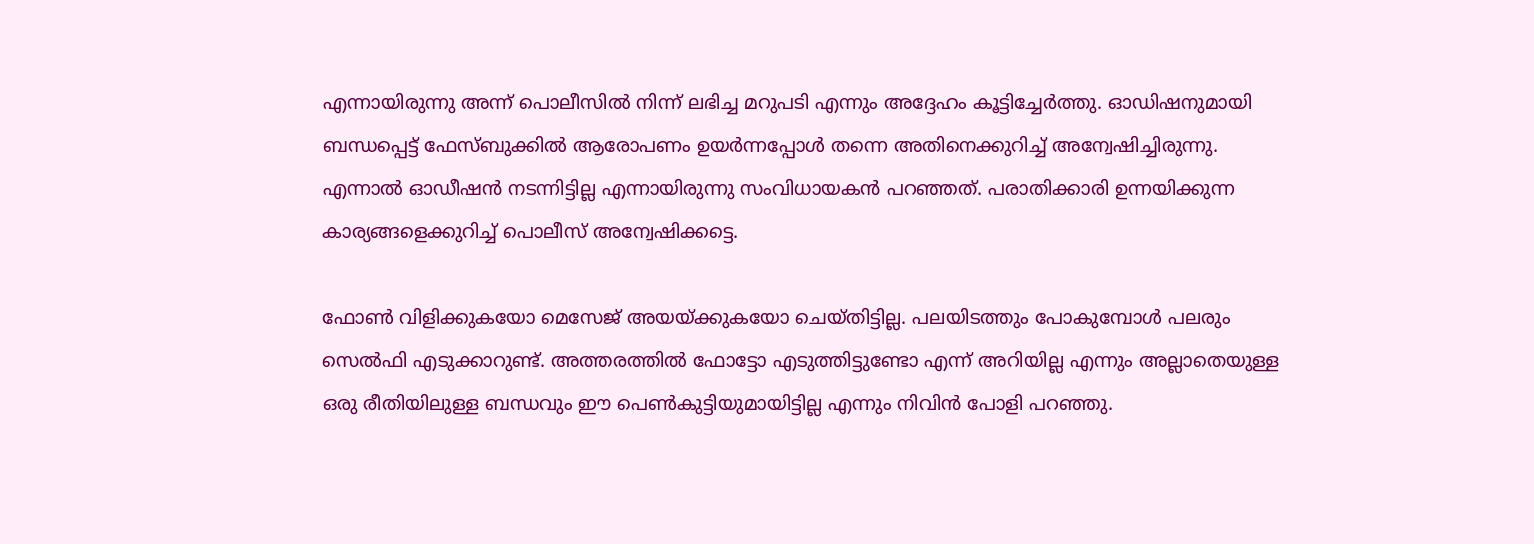എന്നായിരുന്നു അന്ന് പൊലീസില്‍ നിന്ന് ലഭിച്ച മറുപടി എന്നും അദ്ദേഹം കൂട്ടിച്ചേര്‍ത്തു. ഓഡിഷനുമായി ബന്ധപ്പെട്ട് ഫേസ്ബുക്കില്‍ ആരോപണം ഉയര്‍ന്നപ്പോള്‍ തന്നെ അതിനെക്കുറിച്ച് അന്വേഷിച്ചിരുന്നു. എന്നാല്‍ ഓഡീഷന്‍ നടന്നിട്ടില്ല എന്നായിരുന്നു സംവിധായകന്‍ പറഞ്ഞത്. പരാതിക്കാരി ഉന്നയിക്കുന്ന കാര്യങ്ങളെക്കുറിച്ച് പൊലീസ് അന്വേഷിക്കട്ടെ.

ഫോണ്‍ വിളിക്കുകയോ മെസേജ് അയയ്ക്കുകയോ ചെയ്തിട്ടില്ല. പലയിടത്തും പോകുമ്പോള്‍ പലരും സെല്‍ഫി എടുക്കാറുണ്ട്. അത്തരത്തില്‍ ഫോട്ടോ എടുത്തിട്ടുണ്ടോ എന്ന് അറിയില്ല എന്നും അല്ലാതെയുള്ള ഒരു രീതിയിലുള്ള ബന്ധവും ഈ പെണ്‍കുട്ടിയുമായിട്ടില്ല എന്നും നിവിന്‍ പോളി പറഞ്ഞു.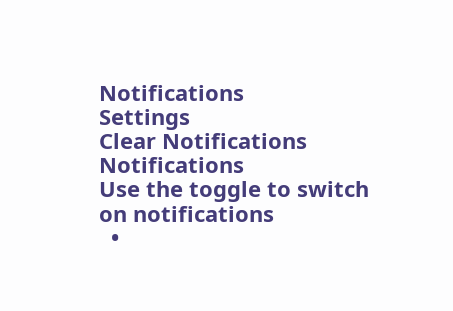Notifications
Settings
Clear Notifications
Notifications
Use the toggle to switch on notifications
  •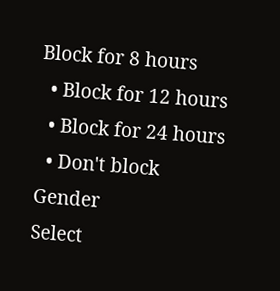Block for 8 hours
  • Block for 12 hours
  • Block for 24 hours
  • Don't block
Gender
Select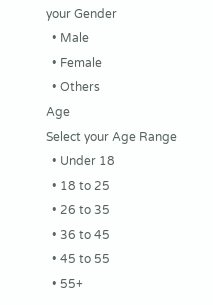your Gender
  • Male
  • Female
  • Others
Age
Select your Age Range
  • Under 18
  • 18 to 25
  • 26 to 35
  • 36 to 45
  • 45 to 55
  • 55+